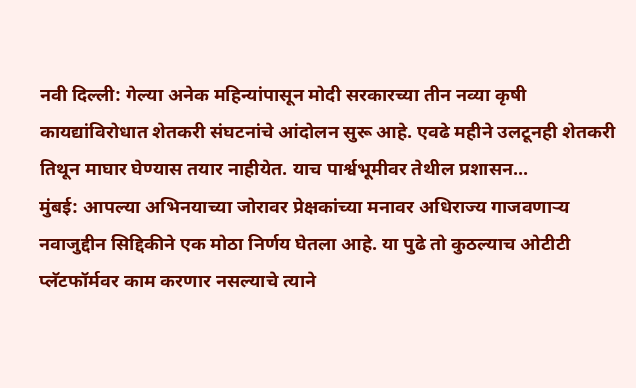नवी दिल्ली: गेल्या अनेक महिन्यांपासून मोदी सरकारच्या तीन नव्या कृषी कायद्यांविरोधात शेतकरी संघटनांचे आंदोलन सुरू आहे. एवढे महीने उलटूनही शेतकरी तिथून माघार घेण्यास तयार नाहीयेत. याच पार्श्वभूमीवर तेथील प्रशासन...
मुंबई: आपल्या अभिनयाच्या जोरावर प्रेक्षकांच्या मनावर अधिराज्य गाजवणाऱ्य नवाजुद्दीन सिद्दिकीने एक मोठा निर्णय घेतला आहे. या पुढे तो कुठल्याच ओटीटी प्लॅटफॉर्मवर काम करणार नसल्याचे त्याने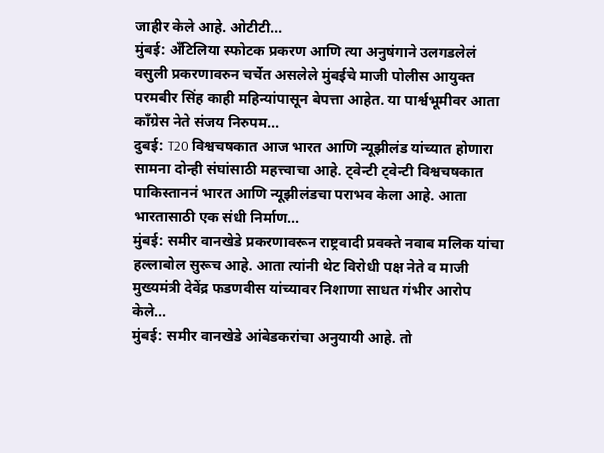जाहीर केले आहे. ओटीटी...
मुंबई: अँटिलिया स्फोटक प्रकरण आणि त्या अनुषंगाने उलगडलेलं वसुली प्रकरणावरुन चर्चेत असलेले मुंबईचे माजी पोलीस आयुक्त परमबीर सिंह काही महिन्यांपासून बेपत्ता आहेत. या पार्श्वभूमीवर आता काँग्रेस नेते संजय निरुपम...
दुबई: T20 विश्वचषकात आज भारत आणि न्यूझीलंड यांच्यात होणारा सामना दोन्ही संघांसाठी महत्त्वाचा आहे. ट्वेन्टी ट्वेन्टी विश्वचषकात पाकिस्ताननं भारत आणि न्यूझीलंडचा पराभव केला आहे. आता भारतासाठी एक संधी निर्माण...
मुंबई: समीर वानखेडे प्रकरणावरून राष्ट्रवादी प्रवक्ते नवाब मलिक यांचा हल्लाबोल सुरूच आहे. आता त्यांनी थेट विरोधी पक्ष नेते व माजी मुख्यमंत्री देवेंद्र फडणवीस यांच्यावर निशाणा साधत गंभीर आरोप केले...
मुंबई: समीर वानखेडे आंबेडकरांचा अनुयायी आहे. तो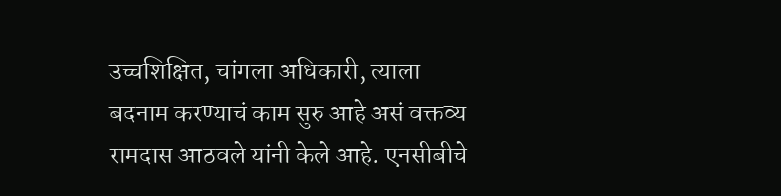उच्चशिक्षित, चांगला अधिकारी, त्याला बदनाम करण्याचं काम सुरु आहे असं वक्तव्य रामदास आठवले यांनी केले आहे. एनसीबीचे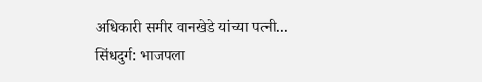अधिकारी समीर वानखेडे यांच्या पत्नी...
सिंधदुर्ग: भाजपला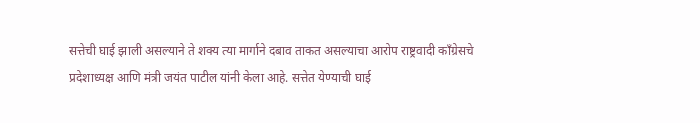सत्तेची घाई झाली असल्याने ते शक्य त्या मार्गाने दबाव ताकत असल्याचा आरोप राष्ट्रवादी कॉंग्रेसचे प्रदेशाध्यक्ष आणि मंत्री जयंत पाटील यांनी केला आहे. सत्तेत येण्याची घाई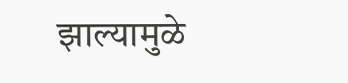झाल्यामुळे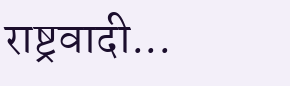राष्ट्रवादी...